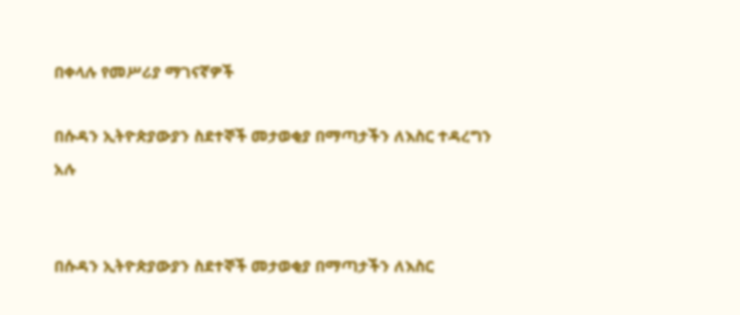በቀላሉ የመሥሪያ ማገናኛዎች

በሱዳን ኢትዮጵያውያን ስደተኞች መታወቂያ በማጣታችን ለእስር ተዳረግን አሉ


በሱዳን ኢትዮጵያውያን ስደተኞች መታወቂያ በማጣታችን ለእስር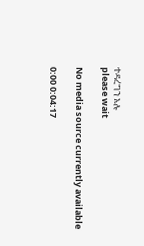ተዳረግን አሉ
please wait

No media source currently available

0:00 0:04:17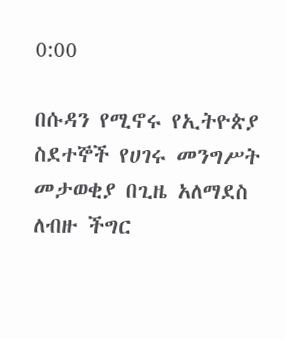0:00

በሱዳን የሚኖሩ የኢትዮጵያ ስደተኞች የሀገሩ መንግሥት መታወቂያ በጊዜ አለማደስ ለብዙ ችግር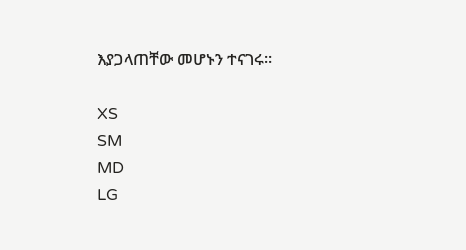እያጋላጠቸው መሆኑን ተናገሩ።

XS
SM
MD
LG